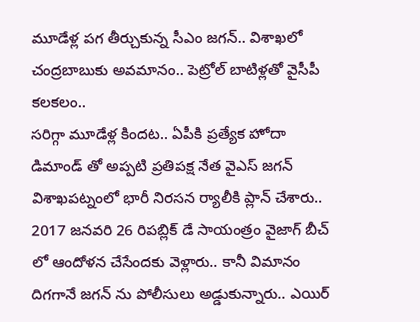మూడేళ్ల పగ తీర్చుకున్న సీఎం జగన్.. విశాఖలో చంద్రబాబుకు అవమానం.. పెట్రోల్ బాటిళ్లతో వైసీపీ కలకలం..
సరిగ్గా మూడేళ్ల కిందట.. ఏపీకి ప్రత్యేక హోదా డిమాండ్ తో అప్పటి ప్రతిపక్ష నేత వైఎస్ జగన్ విశాఖపట్నంలో భారీ నిరసన ర్యాలీకి ప్లాన్ చేశారు.. 2017 జనవరి 26 రిపబ్లిక్ డే సాయంత్రం వైజాగ్ బీచ్ లో ఆందోళన చేసేందకు వెళ్లారు.. కానీ విమానం దిగగానే జగన్ ను పోలీసులు అడ్డుకున్నారు.. ఎయిర్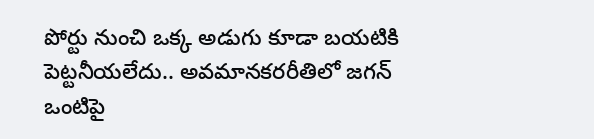పోర్టు నుంచి ఒక్క అడుగు కూడా బయటికి పెట్టనీయలేదు.. అవమానకరరీతిలో జగన్ ఒంటిపై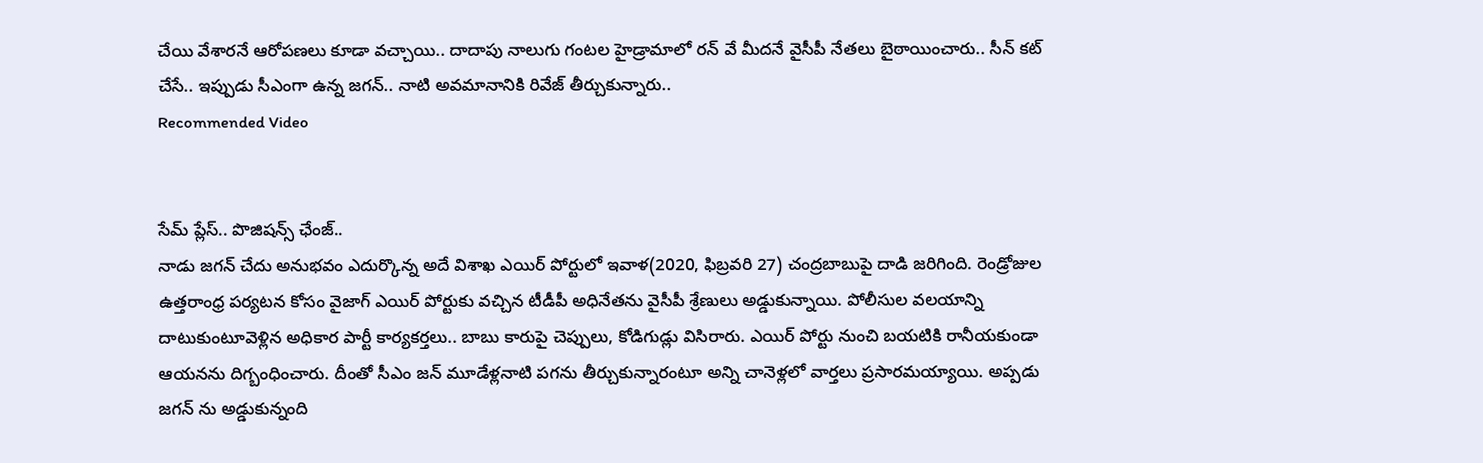చేయి వేశారనే ఆరోపణలు కూడా వచ్చాయి.. దాదాపు నాలుగు గంటల హైడ్రామాలో రన్ వే మీదనే వైసీపీ నేతలు బైఠాయించారు.. సీన్ కట్ చేసే.. ఇప్పుడు సీఎంగా ఉన్న జగన్.. నాటి అవమానానికి రివేజ్ తీర్చుకున్నారు..
Recommended Video


సేమ్ ప్లేస్.. పొజిషన్స్ ఛేంజ్..
నాడు జగన్ చేదు అనుభవం ఎదుర్కొన్న అదే విశాఖ ఎయిర్ పోర్టులో ఇవాళ(2020, ఫిబ్రవరి 27) చంద్రబాబుపై దాడి జరిగింది. రెండ్రోజుల ఉత్తరాంధ్ర పర్యటన కోసం వైజాగ్ ఎయిర్ పోర్టుకు వచ్చిన టీడీపీ అధినేతను వైసీపీ శ్రేణులు అడ్డుకున్నాయి. పోలీసుల వలయాన్ని దాటుకుంటూవెళ్లిన అధికార పార్టీ కార్యకర్తలు.. బాబు కారుపై చెప్పులు, కోడిగుడ్లు విసిరారు. ఎయిర్ పోర్టు నుంచి బయటికి రానీయకుండా ఆయనను దిగ్బంధించారు. దీంతో సీఎం జన్ మూడేళ్లనాటి పగను తీర్చుకున్నారంటూ అన్ని చానెళ్లలో వార్తలు ప్రసారమయ్యాయి. అప్పడు జగన్ ను అడ్డుకున్నంది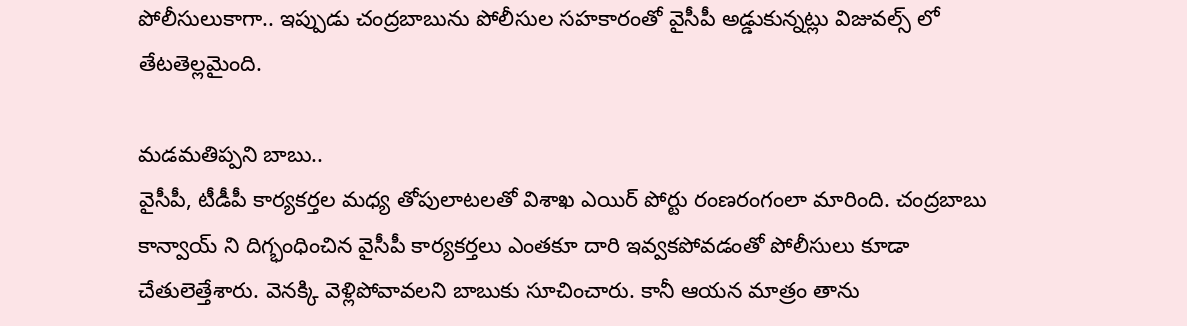పోలీసులుకాగా.. ఇప్పుడు చంద్రబాబును పోలీసుల సహకారంతో వైసీపీ అడ్డుకున్నట్లు విజువల్స్ లో తేటతెల్లమైంది.

మడమతిప్పని బాబు..
వైసీపీ, టీడీపీ కార్యకర్తల మధ్య తోపులాటలతో విశాఖ ఎయిర్ పోర్టు రంణరంగంలా మారింది. చంద్రబాబు కాన్వాయ్ ని దిగ్భంధించిన వైసీపీ కార్యకర్తలు ఎంతకూ దారి ఇవ్వకపోవడంతో పోలీసులు కూడా చేతులెత్తేశారు. వెనక్కి వెళ్లిపోవావలని బాబుకు సూచించారు. కానీ ఆయన మాత్రం తాను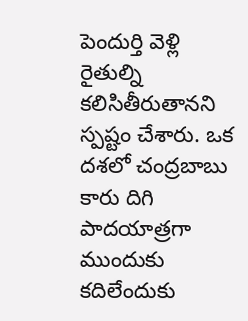పెందుర్తి వెళ్లి రైతుల్ని కలిసితీరుతానని స్పష్టం చేశారు. ఒక దశలో చంద్రబాబు కారు దిగి పాదయాత్రగా ముందుకు కదిలేందుకు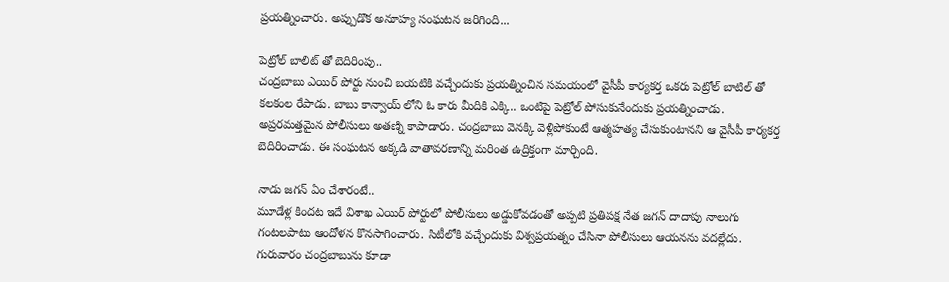ప్రయత్నించారు. అప్పుడొక అనూహ్య సంఘటన జరిగింది...

పెట్రోల్ బాలిట్ తో బెదిరింపు..
చంద్రబాబు ఎయిర్ పోర్టు నుంచి బయటికి వచ్చేందుకు ప్రయత్నించిన సమయంలో వైసీపీ కార్యకర్త ఒకరు పెట్రోల్ బాటిల్ తో కలకంల రేపాడు. బాబు కాన్వాయ్ లోని ఓ కారు మీదికి ఎక్కి.. ఒంటిపై పెట్రోల్ పోసుకునేందుకు ప్రయత్నించాడు. అప్రరమత్తమైన పోలీసులు అతణ్ని కాపాడారు. చంద్రబాబు వెనక్కి వెళ్లిపోకుంటే ఆత్మహత్య చేసుకుంటానని ఆ వైసీపీ కార్యకర్త బెదిరించాడు. ఈ సంఘటన అక్కడి వాతావరణాన్ని మరింత ఉద్రిక్తంగా మార్చింది.

నాడు జగన్ ఏం చేశారంటే..
మూడేళ్ల కిందట ఇదే విశాఖ ఎయిర్ పోర్టులో పోలీసులు అడ్డుకోవడంతో అప్పటి ప్రతిపక్ష నేత జగన్ దాదాపు నాలుగు గంటలపాటు ఆందోళన కొనసాగించారు. సిటీలోకి వచ్చేందుకు విశ్వప్రయత్నం చేసినా పోలీసులు ఆయనను వదల్లేదు. గురువారం చంద్రబాబును కూడా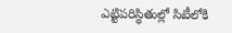ఎట్టిపరిస్థితుల్లో సిటీలోకి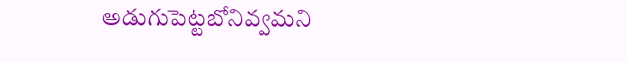అడుగుపెట్టబోనివ్వమని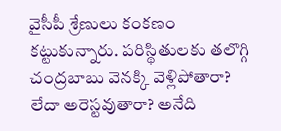వైసీపీ శ్రేణులు కంకణం కట్టుకున్నారు. పరిస్థితులకు తలొగ్గి చంద్రబాబు వెనక్కి వెళ్లిపోతారా? లేదా అరెస్టవుతారా? అనేది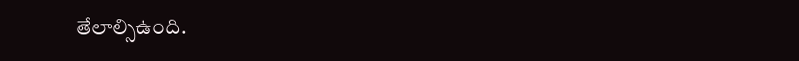తేలాల్సిఉంది.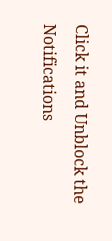Click it and Unblock the Notifications